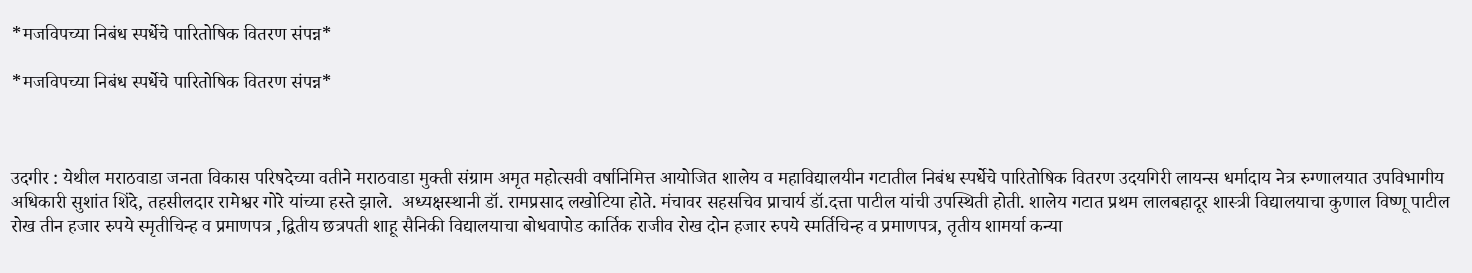*मजविपच्या निबंध स्पर्धेचे पारितोषिक वितरण संपन्न*

*मजविपच्या निबंध स्पर्धेचे पारितोषिक वितरण संपन्न*



उदगीर : येथील मराठवाडा जनता विकास परिषदेच्या वतीने मराठवाडा मुक्ती संग्राम अमृत महोत्सवी वर्षानिमित्त आयोजित शालेय व महाविद्यालयीन गटातील निबंध स्पर्धेचे पारितोषिक वितरण उदयगिरी लायन्स धर्मादाय नेत्र रुग्णालयात उपविभागीय अधिकारी सुशांत शिंदे, तहसीलदार रामेश्वर गोरे यांच्या हस्ते झाले.  अध्यक्षस्थानी डॉ. रामप्रसाद लखोटिया होते. मंचावर सहसचिव प्राचार्य डॉ.दत्ता पाटील यांची उपस्थिती होती. शालेय गटात प्रथम लालबहादूर शास्त्री विद्यालयाचा कुणाल विष्णू पाटील रोख तीन हजार रुपये स्मृतीचिन्ह व प्रमाणपत्र ,द्वितीय छत्रपती शाहू सैनिकी विद्यालयाचा बोधवापोड कार्तिक राजीव रोख दोन हजार रुपये स्मर्तिचिन्ह व प्रमाणपत्र, तृतीय शामर्या कन्या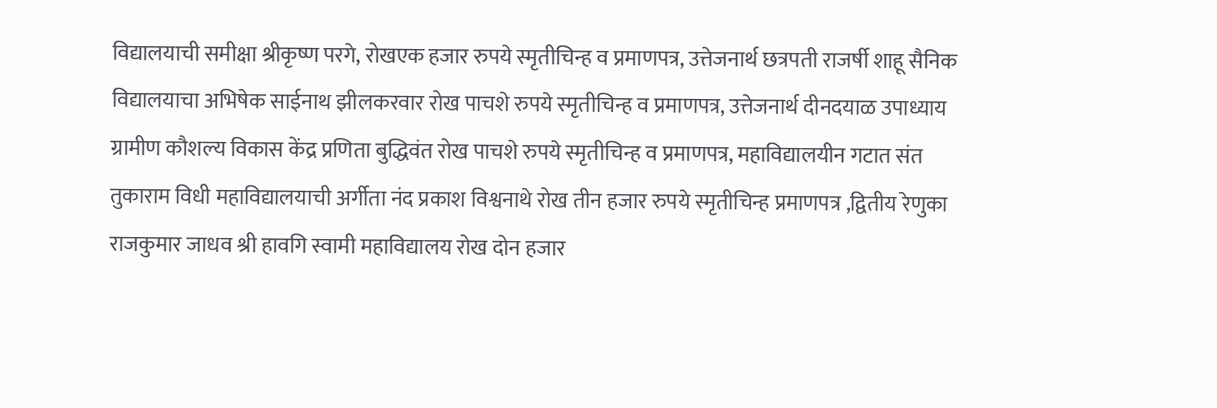विद्यालयाची समीक्षा श्रीकृष्ण परगे, रोखएक हजार रुपये स्मृतीचिन्ह व प्रमाणपत्र, उत्तेजनार्थ छत्रपती राजर्षी शाहू सैनिक विद्यालयाचा अभिषेक साईनाथ झीलकरवार रोख पाचशे रुपये स्मृतीचिन्ह व प्रमाणपत्र, उत्तेजनार्थ दीनदयाळ उपाध्याय ग्रामीण कौशल्य विकास केंद्र प्रणिता बुद्धिवंत रोख पाचशे रुपये स्मृतीचिन्ह व प्रमाणपत्र, महाविद्यालयीन गटात संत तुकाराम विधी महाविद्यालयाची अर्गीता नंद प्रकाश विश्वनाथे रोख तीन हजार रुपये स्मृतीचिन्ह प्रमाणपत्र ,द्वितीय रेणुका राजकुमार जाधव श्री हावगि स्वामी महाविद्यालय रोख दोन हजार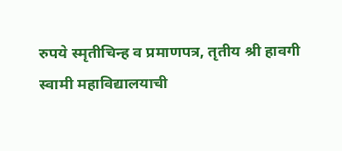रुपये स्मृतीचिन्ह व प्रमाणपत्र, तृतीय श्री हावगी स्वामी महाविद्यालयाची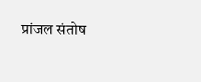प्रांजल संतोष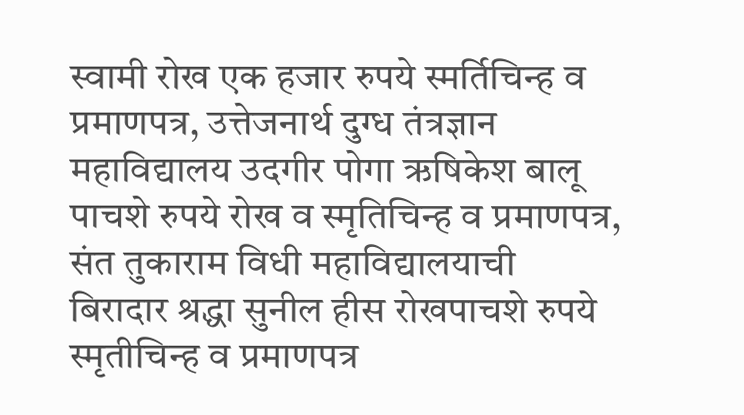स्वामी रोख एक हजार रुपये स्मर्तिचिन्ह व प्रमाणपत्र, उत्तेजनार्थ दुग्ध तंत्रज्ञान महाविद्यालय उदगीर पोगा ऋषिकेश बालू पाचशे रुपये रोख व स्मृतिचिन्ह व प्रमाणपत्र, संत तुकाराम विधी महाविद्यालयाची बिरादार श्रद्धा सुनील हीस रोखपाचशे रुपये स्मृतीचिन्ह व प्रमाणपत्र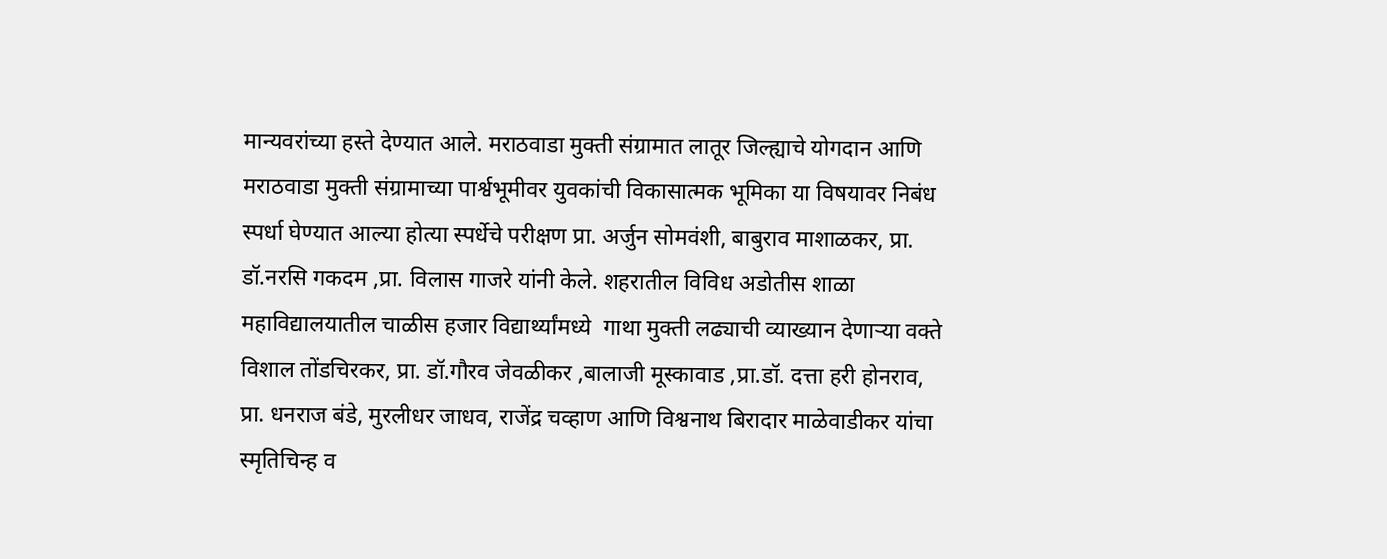मान्यवरांच्या हस्ते देण्यात आले. मराठवाडा मुक्ती संग्रामात लातूर जिल्ह्याचे योगदान आणि मराठवाडा मुक्ती संग्रामाच्या पार्श्वभूमीवर युवकांची विकासात्मक भूमिका या विषयावर निबंध स्पर्धा घेण्यात आल्या होत्या स्पर्धेचे परीक्षण प्रा. अर्जुन सोमवंशी, बाबुराव माशाळकर, प्रा. डॉ.नरसि गकदम ,प्रा. विलास गाजरे यांनी केले. शहरातील विविध अडोतीस शाळा महाविद्यालयातील चाळीस हजार विद्यार्थ्यांमध्ये  गाथा मुक्ती लढ्याची व्याख्यान देणाऱ्या वक्ते विशाल तोंडचिरकर, प्रा. डॉ.गौरव जेवळीकर ,बालाजी मूस्कावाड ,प्रा.डॉ. दत्ता हरी होनराव, प्रा. धनराज बंडे, मुरलीधर जाधव, राजेंद्र चव्हाण आणि विश्वनाथ बिरादार माळेवाडीकर यांचा स्मृतिचिन्ह व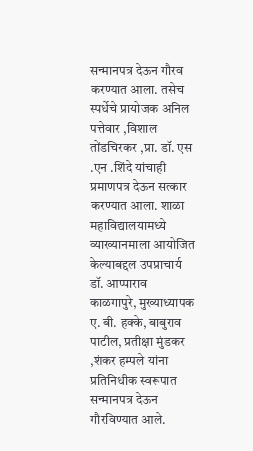सन्मानपत्र देऊन गौरव करण्यात आला. तसेच स्पर्धेचे प्रायोजक अनिल पत्तेवार ,विशाल तोंडचिरकर ,प्रा. डॉ. एस .एन .शिंदे यांचाही प्रमाणपत्र देऊन सत्कार करण्यात आला. शाळा महाविद्यालयामध्ये व्याख्यानमाला आयोजित केल्याबद्दल उपप्राचार्य डॉ. आप्पाराव काळगापुरे, मुख्याध्यापक ए. बी. हक्के, बाबुराव पाटील, प्रतीक्षा मुंडकर ,शंकर हम्पले यांना प्रतिनिधीक स्वरूपात सन्मानपत्र देऊन गौरविण्यात आले.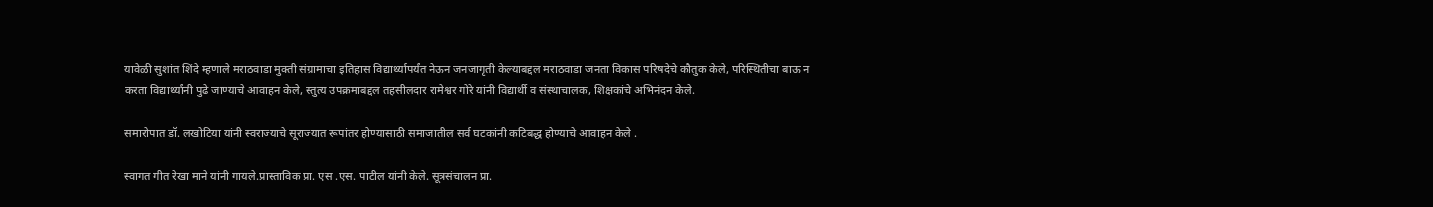यावेळी सुशांत शिंदे म्हणाले मराठवाडा मुक्ती संग्रामाचा इतिहास विद्यार्थ्यापर्यंत नेऊन जनजागृती केल्याबद्दल मराठवाडा जनता विकास परिषदेचे कौतुक केले, परिस्थितीचा बाऊ न करता विद्यार्थ्यांनी पुढे जाण्याचे आवाहन केले, स्तुत्य उपक्रमाबद्दल तहसीलदार रामेश्वर गोरे यांनी विद्यार्थी व संस्थाचालक, शिक्षकांचे अभिनंदन केले.

समारोपात डॉ. लखोटिया यांनी स्वराज्याचे सूराज्यात रूपांतर होण्यासाठी समाजातील सर्व घटकांनी कटिबद्ध होण्याचे आवाहन केले .

स्वागत गीत रेखा माने यांनी गायले.प्रास्ताविक प्रा. एस .एस. पाटील यांनी केले. सूत्रसंचालन प्रा.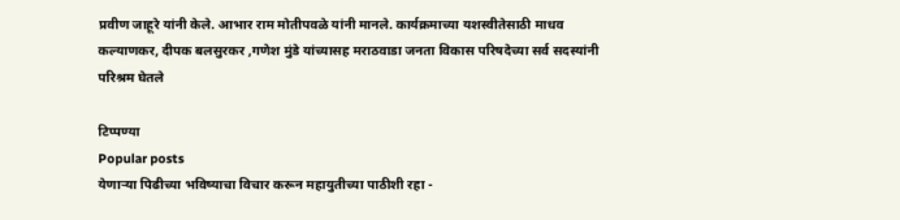प्रवीण जाहूरे यांनी केले. आभार राम मोतीपवळे यांनी मानले. कार्यक्रमाच्या यशस्वीतेसाठी माधव कल्याणकर, दीपक बलसुरकर ,गणेश मुंडे यांच्यासह मराठवाडा जनता विकास परिषदेच्या सर्व सदस्यांनी परिश्रम घेतले

टिप्पण्या
Popular posts
येणाऱ्या पिढीच्या भविष्याचा विचार करून महायुतीच्या पाठीशी रहा -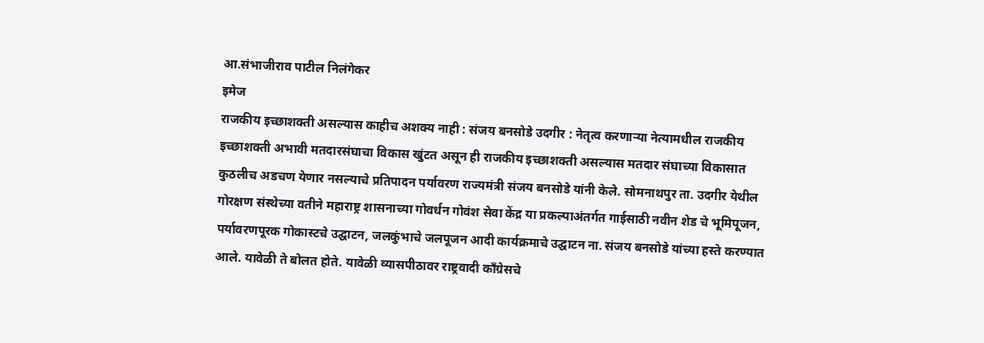आ.संभाजीराव पाटील निलंगेकर
इमेज
राजकीय इच्छाशक्ती असल्यास काहीच अशक्य नाही : संजय बनसोडे उदगीर : नेतृत्व करणाऱ्या नेत्यामधील राजकीय इच्छाशक्ती अभावी मतदारसंघाचा विकास खुंटत असून ही राजकीय इच्छाशक्ती असल्यास मतदार संघाच्या विकासात कुठलीच अडचण येणार नसल्याचे प्रतिपादन पर्यावरण राज्यमंत्री संजय बनसोडे यांनी केले. सोमनाथपुर ता. उदगीर येथील गोरक्षण संस्थेच्या वतीने महाराष्ट्र शासनाच्या गोवर्धन गोवंश सेवा केंद्र या प्रकल्पाअंतर्गत गाईसाठी नवीन शेड चे भूमिपूजन, पर्यावरणपूरक गोकास्टचे उद्घाटन, जलकुंभाचे जलपूजन आदी कार्यक्रमाचे उद्घाटन ना. संजय बनसोडे यांच्या हस्ते करण्यात आले. यावेळी ते बोलत होते. यावेळी व्यासपीठावर राष्ट्रवादी कॉंग्रेसचे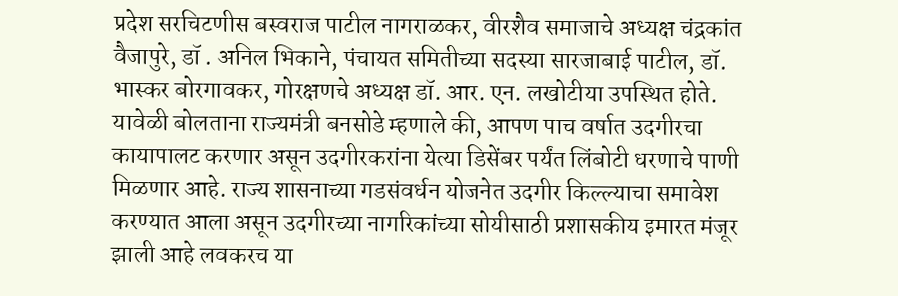प्रदेश सरचिटणीस बस्वराज पाटील नागराळकर, वीरशैव समाजाचे अध्यक्ष चंद्रकांत वैजापुरे, डॉ . अनिल भिकाने, पंचायत समितीच्या सदस्या सारजाबाई पाटील, डॉ. भास्कर बोरगावकर, गोरक्षणचे अध्यक्ष डॉ. आर. एन. लखोटीया उपस्थित होते. यावेळी बोलताना राज्यमंत्री बनसोडे म्हणाले की, आपण पाच वर्षात उदगीरचा कायापालट करणार असून उदगीरकरांना येत्या डिसेंबर पर्यंत लिंबोटी धरणाचे पाणी मिळणार आहे. राज्य शासनाच्या गडसंवर्धन योजनेत उदगीर किल्ल्याचा समावेश करण्यात आला असून उदगीरच्या नागरिकांच्या सोयीसाठी प्रशासकीय इमारत मंजूर झाली आहे लवकरच या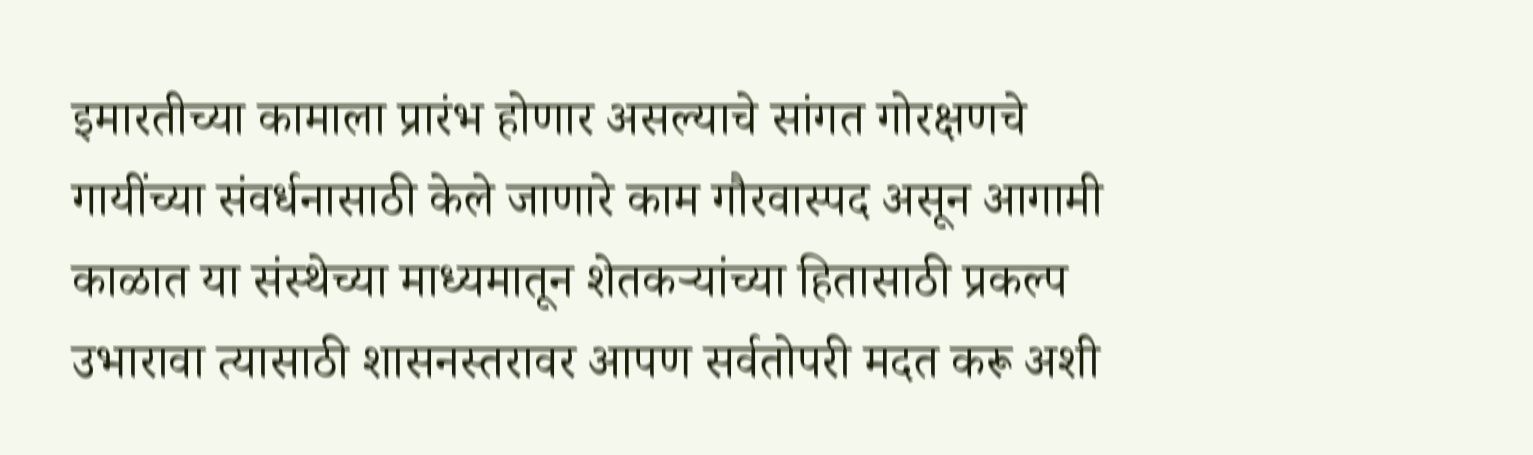इमारतीच्या कामाला प्रारंभ होणार असल्याचे सांगत गोरक्षणचे गायींच्या संवर्धनासाठी केले जाणारे काम गौरवास्पद असून आगामी काळात या संस्थेच्या माध्यमातून शेतकऱ्यांच्या हितासाठी प्रकल्प उभारावा त्यासाठी शासनस्तरावर आपण सर्वतोपरी मदत करू अशी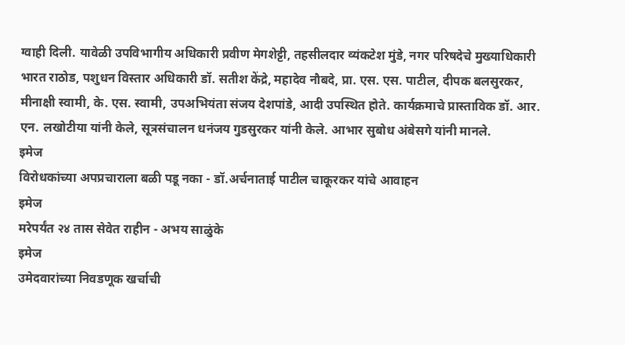ग्वाही दिली. यावेळी उपविभागीय अधिकारी प्रवीण मेगशेट्टी, तहसीलदार व्यंकटेश मुंडे, नगर परिषदेचे मुख्याधिकारी भारत राठोड, पशुधन विस्तार अधिकारी डॉ. सतीश केंद्रे, महादेव नौबदे, प्रा. एस. एस. पाटील, दीपक बलसुरकर, मीनाक्षी स्वामी, के. एस. स्वामी, उपअभियंता संजय देशपांडे, आदी उपस्थित होते. कार्यक्रमाचे प्रास्ताविक डॉ. आर. एन. लखोटीया यांनी केले, सूत्रसंचालन धनंजय गुडसुरकर यांनी केले. आभार सुबोध अंबेसगे यांनी मानले.
इमेज
विरोधकांच्या अपप्रचाराला बळी पडू नका - डॉ.अर्चनाताई पाटील चाकूरकर यांचे आवाहन
इमेज
मरेपर्यंत २४ तास सेवेत राहीन - अभय साळुंके
इमेज
उमेदवारांच्या निवडणूक खर्चाची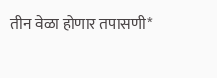तीन वेळा होणार तपासणी*